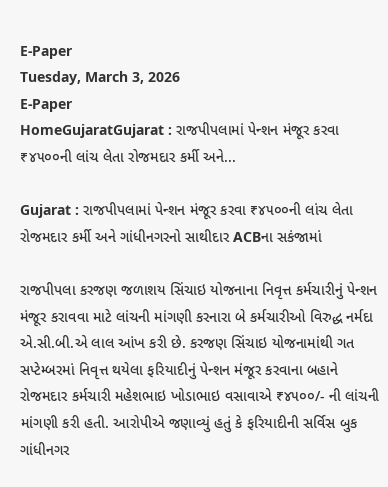E-Paper
Tuesday, March 3, 2026
E-Paper
HomeGujaratGujarat : રાજપીપલામાં પેન્શન મંજૂર કરવા ₹૪૫૦૦ની લાંચ લેતા રોજમદાર કર્મી અને...

Gujarat : રાજપીપલામાં પેન્શન મંજૂર કરવા ₹૪૫૦૦ની લાંચ લેતા રોજમદાર કર્મી અને ગાંધીનગરનો સાથીદાર ACBના સકંજામાં

રાજપીપલા કરજણ જળાશય સિંચાઇ યોજનાના નિવૃત્ત કર્મચારીનું પેન્શન મંજૂર કરાવવા માટે લાંચની માંગણી કરનારા બે કર્મચારીઓ વિરુદ્ધ નર્મદા એ.સી.બી.એ લાલ આંખ કરી છે. કરજણ સિંચાઇ યોજનામાંથી ગત સપ્ટેમ્બરમાં નિવૃત્ત થયેલા ફરિયાદીનું પેન્શન મંજૂર કરવાના બહાને રોજમદાર કર્મચારી મહેશભાઇ ખોડાભાઇ વસાવાએ ₹૪૫૦૦/- ની લાંચની માંગણી કરી હતી. આરોપીએ જણાવ્યું હતું કે ફરિયાદીની સર્વિસ બુક ગાંધીનગર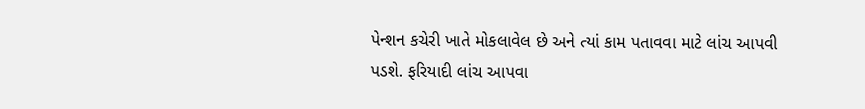પેન્શન કચેરી ખાતે મોકલાવેલ છે અને ત્યાં કામ પતાવવા માટે લાંચ આપવી પડશે. ફરિયાદી લાંચ આપવા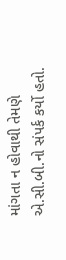માંગતા ન હોવાથી તેમણે એ.સી.બી.નો સંપર્ક કર્યો હતો.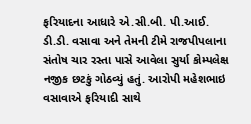ફરિયાદના આધારે એ.સી.બી. પી.આઈ. ડી.ડી. વસાવા અને તેમની ટીમે રાજપીપલાના સંતોષ ચાર રસ્તા પાસે આવેલા સુર્યા કોમ્પલેક્ષ નજીક છટકું ગોઠવ્યું હતું. આરોપી મહેશભાઇ વસાવાએ ફરિયાદી સાથે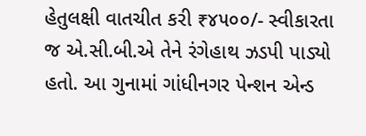હેતુલક્ષી વાતચીત કરી ₹૪૫૦૦/- સ્વીકારતા જ એ.સી.બી.એ તેને રંગેહાથ ઝડપી પાડ્યો હતો. આ ગુનામાં ગાંધીનગર પેન્શન એન્ડ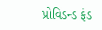પ્રોવિડન્ડ ફંડ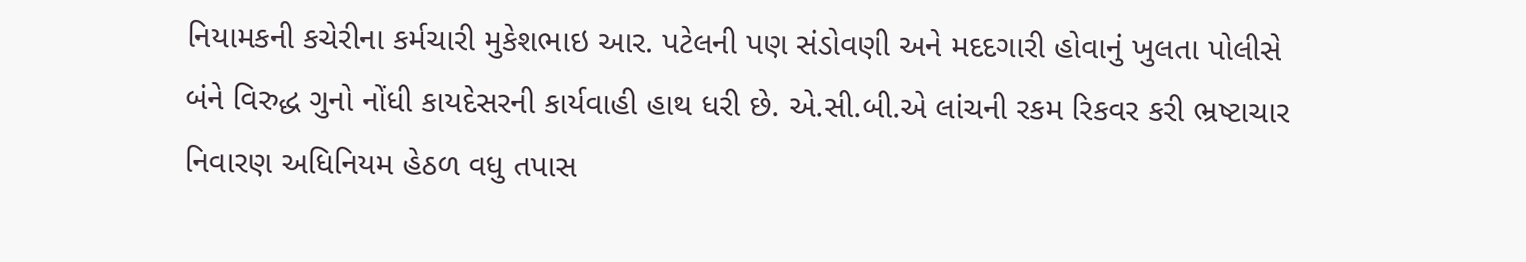નિયામકની કચેરીના કર્મચારી મુકેશભાઇ આર. પટેલની પણ સંડોવણી અને મદદગારી હોવાનું ખુલતા પોલીસે બંને વિરુદ્ધ ગુનો નોંધી કાયદેસરની કાર્યવાહી હાથ ધરી છે. એ.સી.બી.એ લાંચની રકમ રિકવર કરી ભ્રષ્ટાચાર નિવારણ અધિનિયમ હેઠળ વધુ તપાસ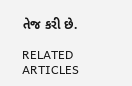તેજ કરી છે.

RELATED ARTICLES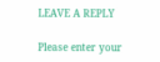LEAVE A REPLY

Please enter your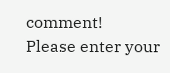comment!
Please enter your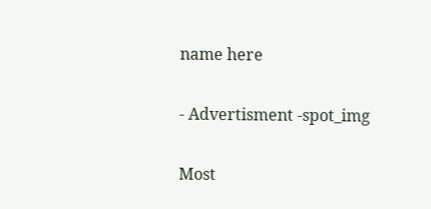name here

- Advertisment -spot_img

Most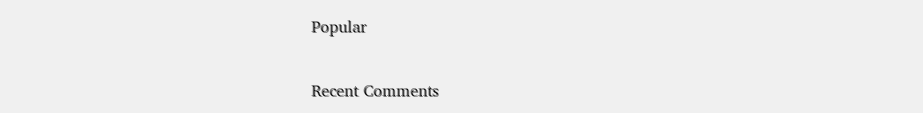Popular

Recent Comments